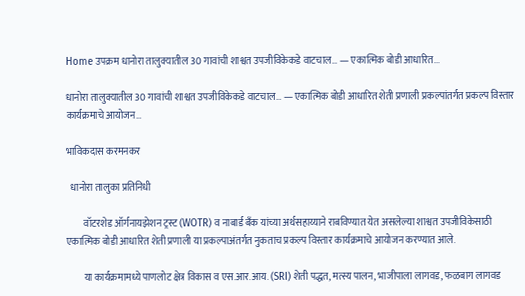Home उपक्रम धानोरा तालुक्यातील 30 गावांची शाश्वत उपजीविकेकडे वाटचाल… — एकात्मिक बोडी आधारित...

धानोरा तालुक्यातील 30 गावांची शाश्वत उपजीविकेकडे वाटचाल… — एकात्मिक बोडी आधारित शेती प्रणाली प्रकल्पांतर्गत प्रकल्प विस्तार कार्यक्रमाचे आयोजन…

भाविकदास करमनकर

  धानोरा तालुका प्रतिनिधी

         वॉटरशेड ऑर्गनायझेशन ट्रस्ट (WOTR) व नाबार्ड बँक यांच्या अर्थसहाय्याने राबविण्यात येत असलेल्या शाश्वत उपजीविकेसाठी एकात्मिक बोडी आधारित शेती प्रणाली या प्रकल्पाअंतर्गत नुकताच प्रकल्प विस्तार कार्यक्रमाचे आयोजन करण्यात आले.

         या कार्यक्रमामध्ये पाणलोट क्षेत्र विकास व एस.आर.आय. (SRI) शेती पद्धत, मत्स्य पालन, भाजीपाला लागवड, फळबाग लागवड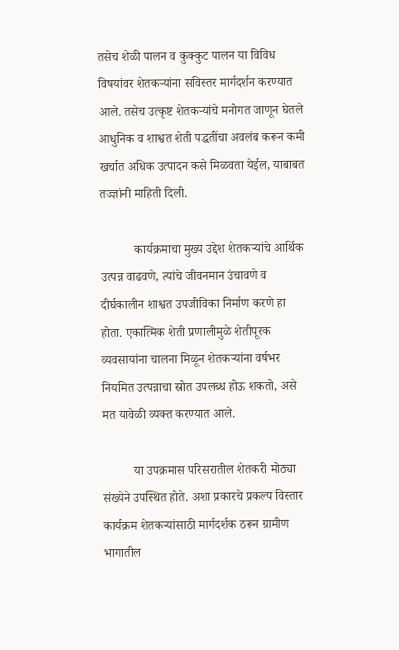तसेच शेळी पालन व कुक्कुट पालन या विविध विषयांवर शेतकऱ्यांना सविस्तर मार्गदर्शन करण्यात आले. तसेच उत्कृष्ट शेतकऱ्यांचे मनोगत जाणून घेतले आधुनिक व शाश्वत शेती पद्धतींचा अवलंब करून कमी खर्चात अधिक उत्पादन कसे मिळवता येईल, याबाबत तज्ज्ञांनी माहिती दिली.

           कार्यक्रमाचा मुख्य उद्देश शेतकऱ्यांचे आर्थिक उत्पन्न वाढवणे, त्यांचे जीवनमान उंचावणे व दीर्घकालीन शाश्वत उपजीविका निर्माण करणे हा होता. एकात्मिक शेती प्रणालीमुळे शेतीपूरक व्यवसायांना चालना मिळून शेतकऱ्यांना वर्षभर नियमित उत्पन्नाचा स्रोत उपलब्ध होऊ शकतो, असे मत यावेळी व्यक्त करण्यात आले.

          या उपक्रमास परिसरातील शेतकरी मोठ्या संख्येने उपस्थित होते. अशा प्रकारचे प्रकल्प विस्तार कार्यक्रम शेतकऱ्यांसाठी मार्गदर्शक ठरून ग्रामीण भागातील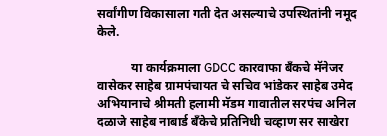सर्वांगीण विकासाला गती देत असल्याचे उपस्थितांनी नमूद केले.

           या कार्यक्रमाला GDCC कारवाफा बँकचे मॅनेजर वासेकर साहेब ग्रामपंचायत चे सचिव भांडेकर साहेब उमेद अभियानाचे श्रीमती हलामी मॅडम गावातील सरपंच अनिल दळाजे साहेब नाबार्ड बँकेचे प्रतिनिधी चव्हाण सर साखेरा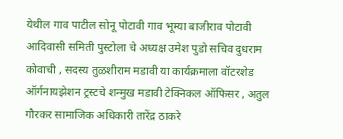येथील गाव पाटील सोनू पोटावी गाव भूम्या बाजीराव पोटावी आदिवासी समिती पुस्टोला चे अध्यक्ष उमेश पुडो सचिव दुधराम कोवाची , सदस्य तुळशीराम मडावी या कार्यक्रमाला वॉटरशेड ऑर्गनायझेशन ट्रस्टचे शन्मुख मडावी टेक्निकल ऑफिसर , अतुल गौरकर सामाजिक अधिकारी तारेंद्र ठाकरे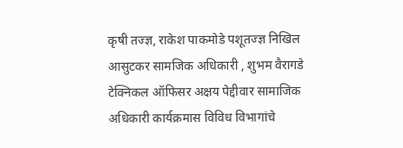कृषी तज्ज्ञ, राकेश पाकमोडे पशूतज्ज्ञ निखिल आसुटकर सामजिक अधिकारी , शुभम वैरागडे टेक्निकल ऑफिसर अक्षय पेद्दीवार सामाजिक अधिकारी कार्यक्रमास विविध विभागांचे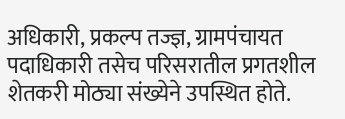अधिकारी, प्रकल्प तज्ज्ञ, ग्रामपंचायत पदाधिकारी तसेच परिसरातील प्रगतशील शेतकरी मोठ्या संख्येने उपस्थित होते.